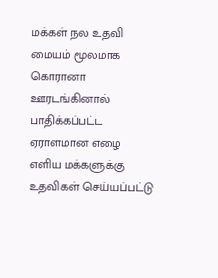மக்கள் நல உதவி மையம் மூலமாக கொரானா ஊரடங்கினால் பாதிக்கப்பட்ட ஏராளமான எழை எளிய மக்களுக்கு உதவிகள் செய்யப்பட்டு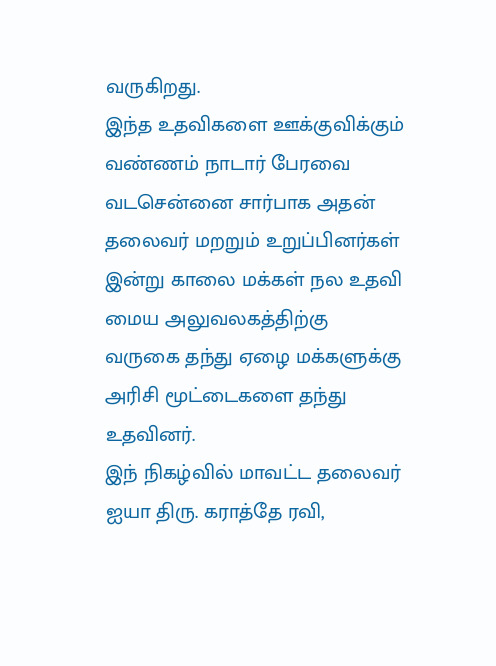வருகிறது.
இந்த உதவிகளை ஊக்குவிக்கும் வண்ணம் நாடார் பேரவை வடசென்னை சார்பாக அதன் தலைவர் மறறும் உறுப்பினர்கள் இன்று காலை மக்கள் நல உதவி மைய அலுவலகத்திற்கு வருகை தந்து ஏழை மக்களுக்கு அரிசி மூட்டைகளை தந்து உதவினர்.
இந் நிகழ்வில் மாவட்ட தலைவர் ஐயா திரு. கராத்தே ரவி,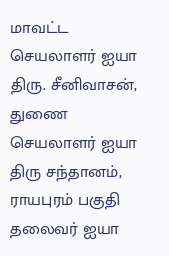மாவட்ட செயலாளர் ஐயா திரு. சீனிவாசன், துணை செயலாளர் ஐயா திரு சந்தானம், ராயபுரம் பகுதி தலைவர் ஐயா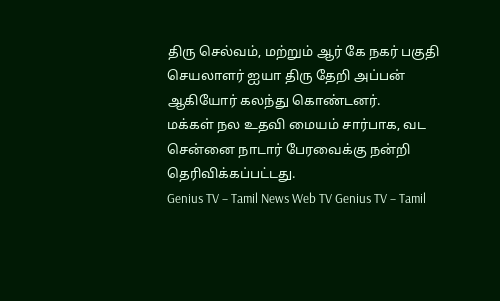திரு செல்வம், மற்றும் ஆர் கே நகர் பகுதி செயலாளர் ஐயா திரு தேறி அப்பன் ஆகியோர் கலந்து கொண்டனர்.
மக்கள் நல உதவி மையம் சார்பாக, வட சென்னை நாடார் பேரவைக்கு நன்றி தெரிவிக்கப்பட்டது.
Genius TV – Tamil News Web TV Genius TV – Tamil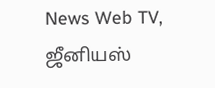News Web TV, ஜீனியஸ்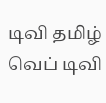டிவி தமிழ் வெப் டிவி